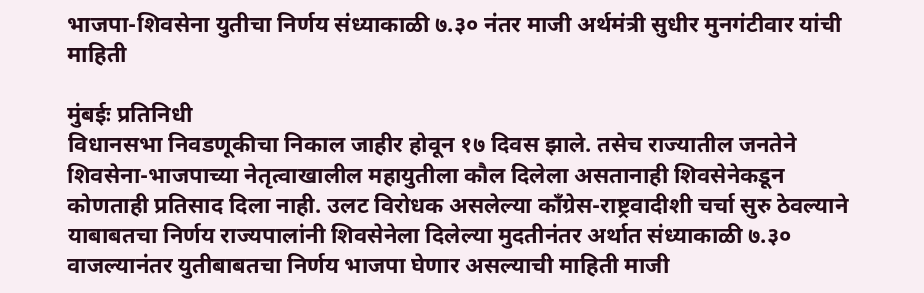भाजपा-शिवसेना युतीचा निर्णय संध्याकाळी ७.३० नंतर माजी अर्थमंत्री सुधीर मुनगंटीवार यांची माहिती

मुंबईः प्रतिनिधी
विधानसभा निवडणूकीचा निकाल जाहीर होवून १७ दिवस झाले. तसेच राज्यातील जनतेने शिवसेना-भाजपाच्या नेतृत्वाखालील महायुतीला कौल दिलेला असतानाही शिवसेनेकडून कोणताही प्रतिसाद दिला नाही. उलट विरोधक असलेल्या काँग्रेस-राष्ट्रवादीशी चर्चा सुरु ठेवल्याने याबाबतचा निर्णय राज्यपालांनी शिवसेनेला दिलेल्या मुदतीनंतर अर्थात संध्याकाळी ७.३० वाजल्यानंतर युतीबाबतचा निर्णय भाजपा घेणार असल्याची माहिती माजी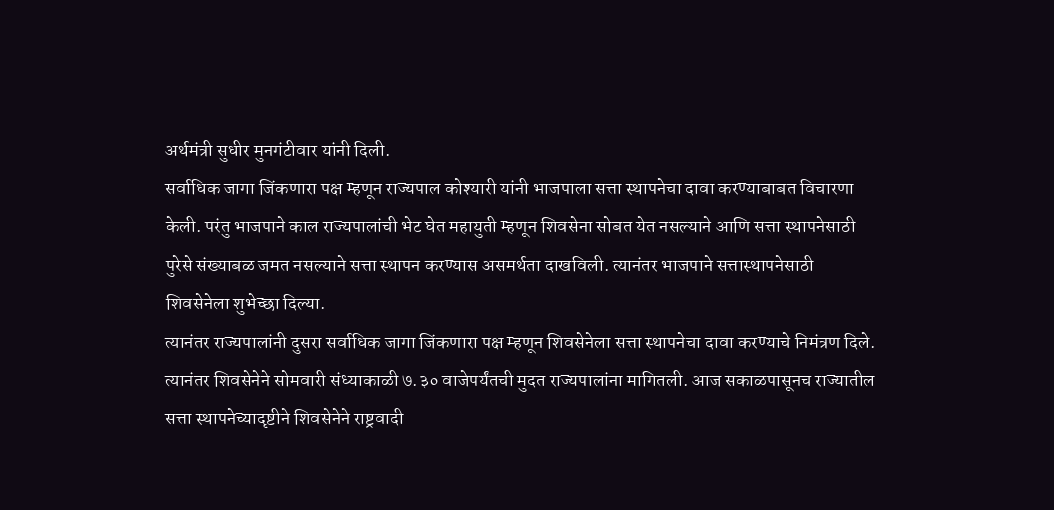अर्थमंत्री सुधीर मुनगंटीवार यांनी दिली.
सर्वाधिक जागा जिंकणारा पक्ष म्हणून राज्यपाल कोश्यारी यांनी भाजपाला सत्ता स्थापनेचा दावा करण्याबाबत विचारणा केली. परंतु भाजपाने काल राज्यपालांची भेट घेत महायुती म्हणून शिवसेना सोबत येत नसल्याने आणि सत्ता स्थापनेसाठी पुरेसे संख्याबळ जमत नसल्याने सत्ता स्थापन करण्यास असमर्थता दाखविली. त्यानंतर भाजपाने सत्तास्थापनेसाठी शिवसेनेला शुभेच्छा दिल्या.
त्यानंतर राज्यपालांनी दुसरा सर्वाधिक जागा जिंकणारा पक्ष म्हणून शिवसेनेला सत्ता स्थापनेचा दावा करण्याचे निमंत्रण दिले. त्यानंतर शिवसेनेने सोमवारी संध्याकाळी ७.३० वाजेपर्यंतची मुदत राज्यपालांना मागितली. आज सकाळपासूनच राज्यातील सत्ता स्थापनेच्यादृष्टीने शिवसेनेने राष्ट्रवादी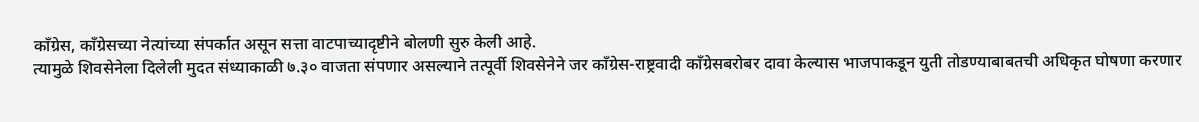काँग्रेस, काँग्रेसच्या नेत्यांच्या संपर्कात असून सत्ता वाटपाच्यादृष्टीने बोलणी सुरु केली आहे.
त्यामुळे शिवसेनेला दिलेली मुदत संध्याकाळी ७.३० वाजता संपणार असल्याने तत्पूर्वी शिवसेनेने जर काँग्रेस-राष्ट्रवादी काँग्रेसबरोबर दावा केल्यास भाजपाकडून युती तोडण्याबाबतची अधिकृत घोषणा करणार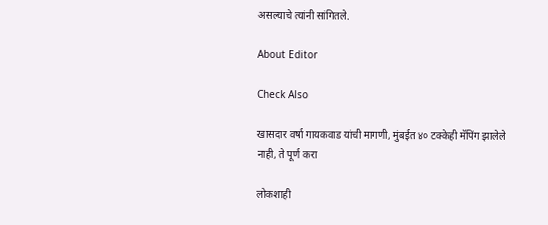असल्याचे त्यांनी सांगितले.

About Editor

Check Also

खासदार वर्षा गायकवाड यांची मागणी, मुंबईत ४० टक्केही मॅपिंग झालेले नाही, ते पूर्ण करा

लोकशाही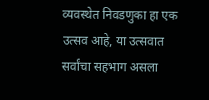व्यवस्थेत निवडणुका हा एक उत्सव आहे, या उत्सवात सर्वांचा सहभाग असला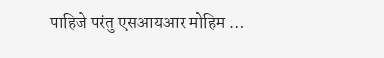पाहिजे परंतु एसआयआर मोहिम …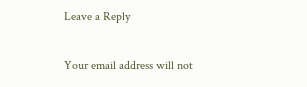Leave a Reply

Your email address will not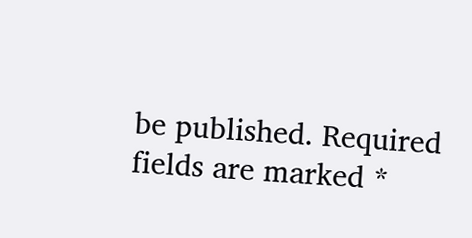be published. Required fields are marked *